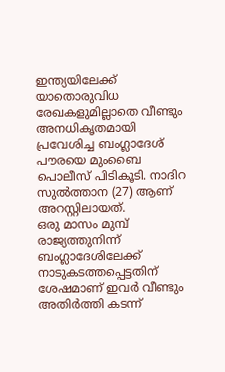ഇന്ത്യയിലേക്ക് യാതൊരുവിധ രേഖകളുമില്ലാതെ വീണ്ടും അനധികൃതമായി പ്രവേശിച്ച ബംഗ്ലാദേശ് പൗരയെ മുംബൈ പൊലീസ് പിടികൂടി. നാദിറ സുൽത്താന (27) ആണ് അറസ്റ്റിലായത്.
ഒരു മാസം മുമ്പ് രാജ്യത്തുനിന്ന് ബംഗ്ലാദേശിലേക്ക് നാടുകടത്തപ്പെട്ടതിന് ശേഷമാണ് ഇവർ വീണ്ടും അതിർത്തി കടന്ന്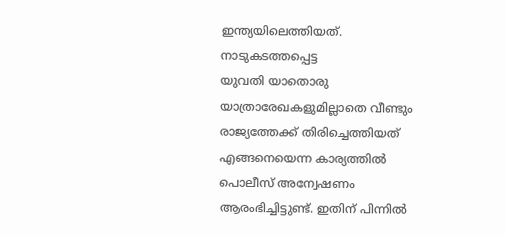ഇന്ത്യയിലെത്തിയത്. നാടുകടത്തപ്പെട്ട
യുവതി യാതൊരു യാത്രാരേഖകളുമില്ലാതെ വീണ്ടും രാജ്യത്തേക്ക് തിരിച്ചെത്തിയത് എങ്ങനെയെന്ന കാര്യത്തിൽ പൊലീസ് അന്വേഷണം ആരംഭിച്ചിട്ടുണ്ട്. ഇതിന് പിന്നിൽ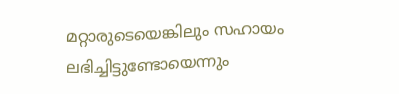മറ്റാരുടെയെങ്കിലും സഹായം ലഭിച്ചിട്ടുണ്ടോയെന്നും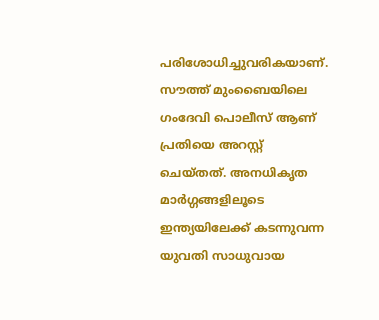പരിശോധിച്ചുവരികയാണ്.
സൗത്ത് മുംബൈയിലെ ഗംദേവി പൊലീസ് ആണ് പ്രതിയെ അറസ്റ്റ് ചെയ്തത്. അനധികൃത മാർഗ്ഗങ്ങളിലൂടെ ഇന്ത്യയിലേക്ക് കടന്നുവന്ന യുവതി സാധുവായ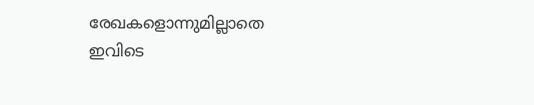രേഖകളൊന്നുമില്ലാതെ ഇവിടെ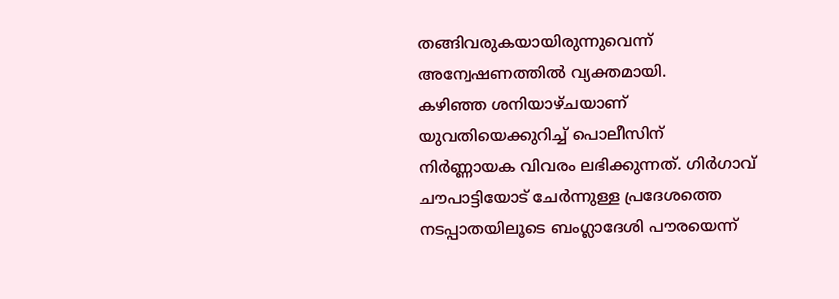തങ്ങിവരുകയായിരുന്നുവെന്ന് അന്വേഷണത്തിൽ വ്യക്തമായി.
കഴിഞ്ഞ ശനിയാഴ്ചയാണ് യുവതിയെക്കുറിച്ച് പൊലീസിന് നിർണ്ണായക വിവരം ലഭിക്കുന്നത്. ഗിർഗാവ് ചൗപാട്ടിയോട് ചേർന്നുള്ള പ്രദേശത്തെ നടപ്പാതയിലൂടെ ബംഗ്ലാദേശി പൗരയെന്ന്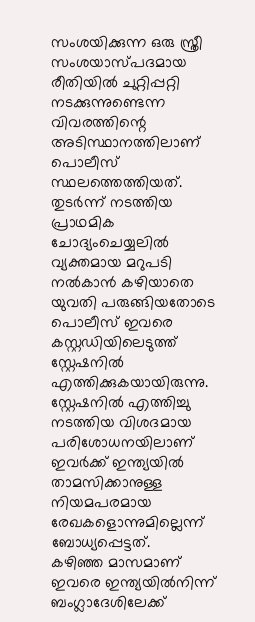സംശയിക്കുന്ന ഒരു സ്ത്രീ സംശയാസ്പദമായ രീതിയിൽ ചുറ്റിപ്പറ്റി നടക്കുന്നുണ്ടെന്ന വിവരത്തിന്റെ അടിസ്ഥാനത്തിലാണ് പൊലീസ് സ്ഥലത്തെത്തിയത്.
തുടർന്ന് നടത്തിയ പ്രാഥമിക ചോദ്യംചെയ്യലിൽ വ്യക്തമായ മറുപടി നൽകാൻ കഴിയാതെ യുവതി പരുങ്ങിയതോടെ പൊലീസ് ഇവരെ കസ്റ്റഡിയിലെടുത്ത് സ്റ്റേഷനിൽ എത്തിക്കുകയായിരുന്നു. സ്റ്റേഷനിൽ എത്തിച്ചു നടത്തിയ വിശദമായ പരിശോധനയിലാണ് ഇവർക്ക് ഇന്ത്യയിൽ താമസിക്കാനുള്ള നിയമപരമായ രേഖകളൊന്നുമില്ലെന്ന് ബോധ്യപ്പെട്ടത്.
കഴിഞ്ഞ മാസമാണ് ഇവരെ ഇന്ത്യയിൽനിന്ന് ബംഗ്ലാദേശിലേക്ക്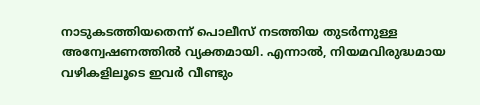നാടുകടത്തിയതെന്ന് പൊലീസ് നടത്തിയ തുടർന്നുള്ള അന്വേഷണത്തിൽ വ്യക്തമായി. എന്നാൽ, നിയമവിരുദ്ധമായ വഴികളിലൂടെ ഇവർ വീണ്ടും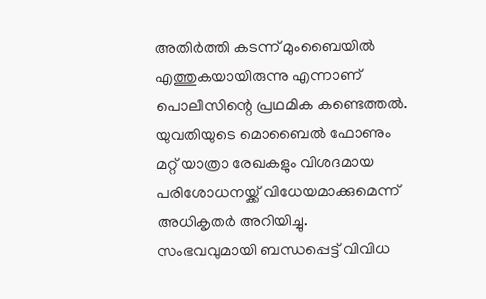അതിർത്തി കടന്ന് മുംബൈയിൽ എത്തുകയായിരുന്നു എന്നാണ് പൊലീസിന്റെ പ്രഥമിക കണ്ടെത്തൽ.
യുവതിയുടെ മൊബൈൽ ഫോണും മറ്റ് യാത്രാ രേഖകളും വിശദമായ പരിശോധനയ്ക്ക് വിധേയമാക്കുമെന്ന് അധികൃതർ അറിയിച്ചു. സംഭവവുമായി ബന്ധപ്പെട്ട് വിവിധ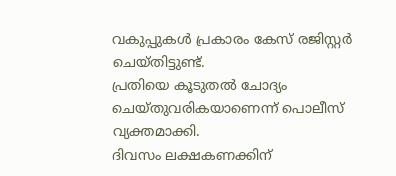വകുപ്പുകൾ പ്രകാരം കേസ് രജിസ്റ്റർ ചെയ്തിട്ടുണ്ട്.
പ്രതിയെ കൂടുതൽ ചോദ്യം ചെയ്തുവരികയാണെന്ന് പൊലീസ് വ്യക്തമാക്കി.
ദിവസം ലക്ഷകണക്കിന്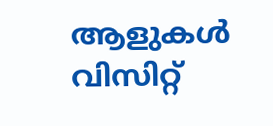ആളുകൾ വിസിറ്റ്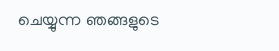ചെയ്യുന്ന ഞങ്ങളുടെ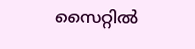സൈറ്റിൽ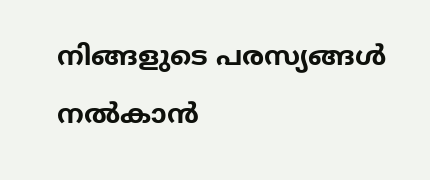നിങ്ങളുടെ പരസ്യങ്ങൾ നൽകാൻ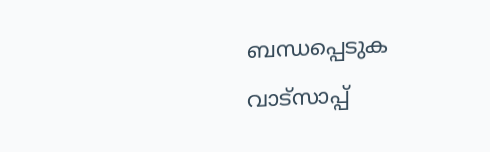ബന്ധപ്പെടുക വാട്സാപ്പ്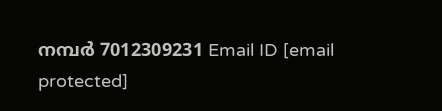നമ്പർ 7012309231 Email ID [email protected]